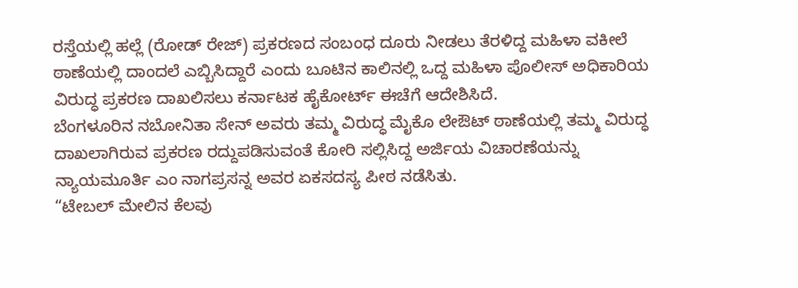ರಸ್ತೆಯಲ್ಲಿ ಹಲ್ಲೆ (ರೋಡ್ ರೇಜ್) ಪ್ರಕರಣದ ಸಂಬಂಧ ದೂರು ನೀಡಲು ತೆರಳಿದ್ದ ಮಹಿಳಾ ವಕೀಲೆ ಠಾಣೆಯಲ್ಲಿ ದಾಂದಲೆ ಎಬ್ಬಿಸಿದ್ದಾರೆ ಎಂದು ಬೂಟಿನ ಕಾಲಿನಲ್ಲಿ ಒದ್ದ ಮಹಿಳಾ ಪೊಲೀಸ್ ಅಧಿಕಾರಿಯ ವಿರುದ್ಧ ಪ್ರಕರಣ ದಾಖಲಿಸಲು ಕರ್ನಾಟಕ ಹೈಕೋರ್ಟ್ ಈಚೆಗೆ ಆದೇಶಿಸಿದೆ.
ಬೆಂಗಳೂರಿನ ನಬೋನಿತಾ ಸೇನ್ ಅವರು ತಮ್ಮ ವಿರುದ್ಧ ಮೈಕೊ ಲೇಔಟ್ ಠಾಣೆಯಲ್ಲಿ ತಮ್ಮ ವಿರುದ್ಧ ದಾಖಲಾಗಿರುವ ಪ್ರಕರಣ ರದ್ದುಪಡಿಸುವಂತೆ ಕೋರಿ ಸಲ್ಲಿಸಿದ್ದ ಅರ್ಜಿಯ ವಿಚಾರಣೆಯನ್ನು ನ್ಯಾಯಮೂರ್ತಿ ಎಂ ನಾಗಪ್ರಸನ್ನ ಅವರ ಏಕಸದಸ್ಯ ಪೀಠ ನಡೆಸಿತು.
“ಟೇಬಲ್ ಮೇಲಿನ ಕೆಲವು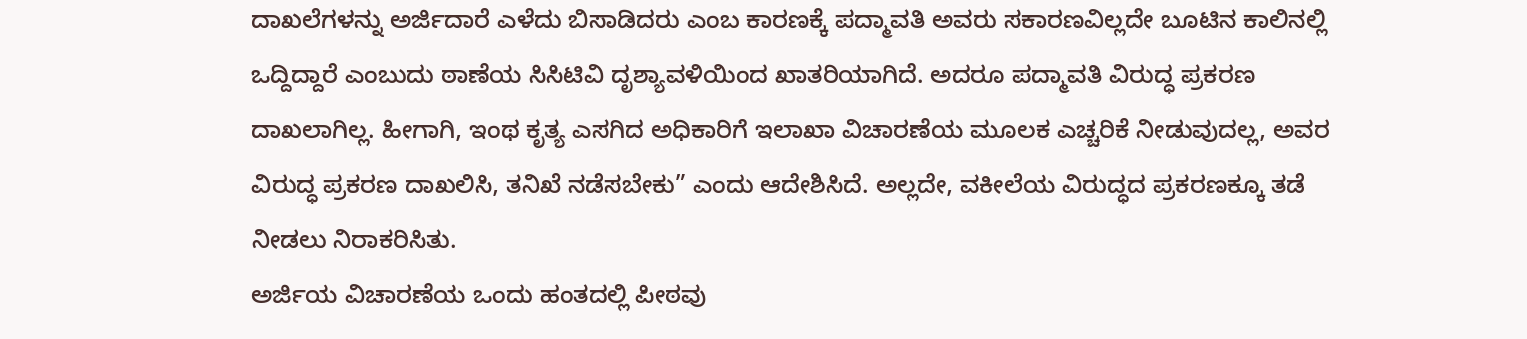ದಾಖಲೆಗಳನ್ನು ಅರ್ಜಿದಾರೆ ಎಳೆದು ಬಿಸಾಡಿದರು ಎಂಬ ಕಾರಣಕ್ಕೆ ಪದ್ಮಾವತಿ ಅವರು ಸಕಾರಣವಿಲ್ಲದೇ ಬೂಟಿನ ಕಾಲಿನಲ್ಲಿ ಒದ್ದಿದ್ದಾರೆ ಎಂಬುದು ಠಾಣೆಯ ಸಿಸಿಟಿವಿ ದೃಶ್ಯಾವಳಿಯಿಂದ ಖಾತರಿಯಾಗಿದೆ. ಅದರೂ ಪದ್ಮಾವತಿ ವಿರುದ್ಧ ಪ್ರಕರಣ ದಾಖಲಾಗಿಲ್ಲ. ಹೀಗಾಗಿ, ಇಂಥ ಕೃತ್ಯ ಎಸಗಿದ ಅಧಿಕಾರಿಗೆ ಇಲಾಖಾ ವಿಚಾರಣೆಯ ಮೂಲಕ ಎಚ್ಚರಿಕೆ ನೀಡುವುದಲ್ಲ, ಅವರ ವಿರುದ್ಧ ಪ್ರಕರಣ ದಾಖಲಿಸಿ, ತನಿಖೆ ನಡೆಸಬೇಕು” ಎಂದು ಆದೇಶಿಸಿದೆ. ಅಲ್ಲದೇ, ವಕೀಲೆಯ ವಿರುದ್ಧದ ಪ್ರಕರಣಕ್ಕೂ ತಡೆ ನೀಡಲು ನಿರಾಕರಿಸಿತು.
ಅರ್ಜಿಯ ವಿಚಾರಣೆಯ ಒಂದು ಹಂತದಲ್ಲಿ ಪೀಠವು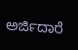ಅರ್ಜಿದಾರೆ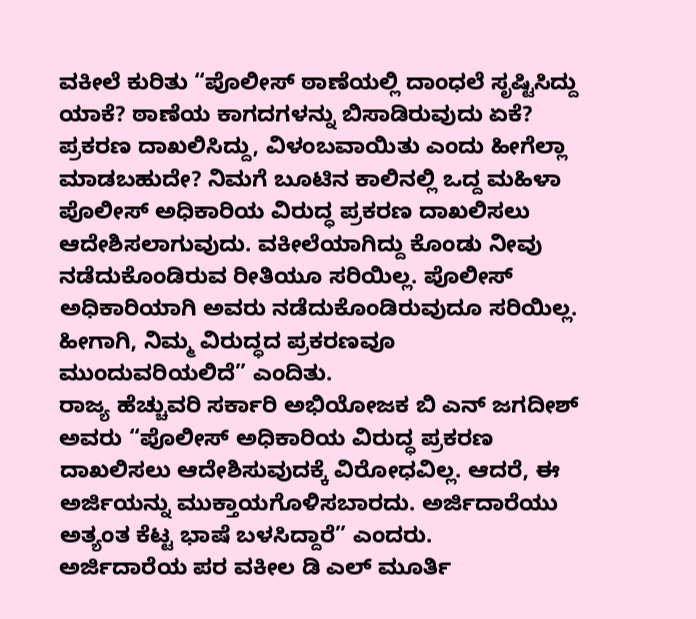ವಕೀಲೆ ಕುರಿತು “ಪೊಲೀಸ್ ಠಾಣೆಯಲ್ಲಿ ದಾಂಧಲೆ ಸೃಷ್ಟಿಸಿದ್ದು ಯಾಕೆ? ಠಾಣೆಯ ಕಾಗದಗಳನ್ನು ಬಿಸಾಡಿರುವುದು ಏಕೆ? ಪ್ರಕರಣ ದಾಖಲಿಸಿದ್ದು, ವಿಳಂಬವಾಯಿತು ಎಂದು ಹೀಗೆಲ್ಲಾ ಮಾಡಬಹುದೇ? ನಿಮಗೆ ಬೂಟಿನ ಕಾಲಿನಲ್ಲಿ ಒದ್ದ ಮಹಿಳಾ ಪೊಲೀಸ್ ಅಧಿಕಾರಿಯ ವಿರುದ್ಧ ಪ್ರಕರಣ ದಾಖಲಿಸಲು ಆದೇಶಿಸಲಾಗುವುದು. ವಕೀಲೆಯಾಗಿದ್ದು ಕೊಂಡು ನೀವು ನಡೆದುಕೊಂಡಿರುವ ರೀತಿಯೂ ಸರಿಯಿಲ್ಲ. ಪೊಲೀಸ್ ಅಧಿಕಾರಿಯಾಗಿ ಅವರು ನಡೆದುಕೊಂಡಿರುವುದೂ ಸರಿಯಿಲ್ಲ. ಹೀಗಾಗಿ, ನಿಮ್ಮ ವಿರುದ್ಧದ ಪ್ರಕರಣವೂ ಮುಂದುವರಿಯಲಿದೆ” ಎಂದಿತು.
ರಾಜ್ಯ ಹೆಚ್ಚುವರಿ ಸರ್ಕಾರಿ ಅಭಿಯೋಜಕ ಬಿ ಎನ್ ಜಗದೀಶ್ ಅವರು “ಪೊಲೀಸ್ ಅಧಿಕಾರಿಯ ವಿರುದ್ಧ ಪ್ರಕರಣ ದಾಖಲಿಸಲು ಆದೇಶಿಸುವುದಕ್ಕೆ ವಿರೋಧವಿಲ್ಲ. ಆದರೆ, ಈ ಅರ್ಜಿಯನ್ನು ಮುಕ್ತಾಯಗೊಳಿಸಬಾರದು. ಅರ್ಜಿದಾರೆಯು ಅತ್ಯಂತ ಕೆಟ್ಟ ಭಾಷೆ ಬಳಸಿದ್ದಾರೆ” ಎಂದರು.
ಅರ್ಜಿದಾರೆಯ ಪರ ವಕೀಲ ಡಿ ಎಲ್ ಮೂರ್ತಿ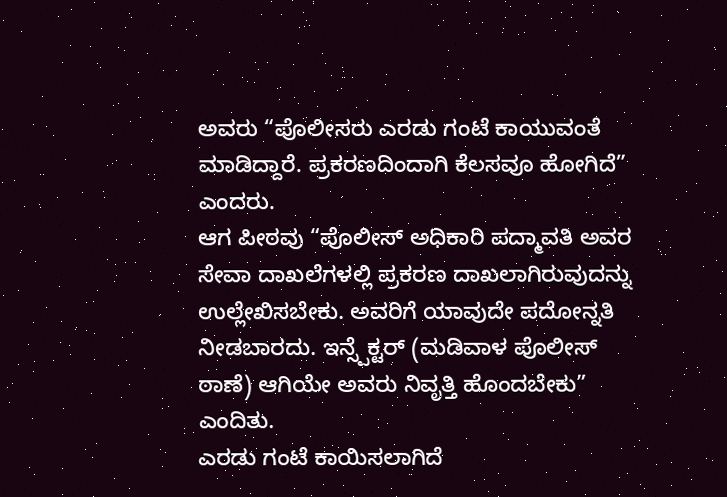ಅವರು “ಪೊಲೀಸರು ಎರಡು ಗಂಟೆ ಕಾಯುವಂತೆ ಮಾಡಿದ್ದಾರೆ. ಪ್ರಕರಣದಿಂದಾಗಿ ಕೆಲಸವೂ ಹೋಗಿದೆ” ಎಂದರು.
ಆಗ ಪೀಠವು “ಪೊಲೀಸ್ ಅಧಿಕಾರಿ ಪದ್ಮಾವತಿ ಅವರ ಸೇವಾ ದಾಖಲೆಗಳಲ್ಲಿ ಪ್ರಕರಣ ದಾಖಲಾಗಿರುವುದನ್ನು ಉಲ್ಲೇಖಿಸಬೇಕು. ಅವರಿಗೆ ಯಾವುದೇ ಪದೋನ್ನತಿ ನೀಡಬಾರದು. ಇನ್ಸ್ಪೆಕ್ಟರ್ (ಮಡಿವಾಳ ಪೊಲೀಸ್ ಠಾಣೆ) ಆಗಿಯೇ ಅವರು ನಿವೃತ್ತಿ ಹೊಂದಬೇಕು” ಎಂದಿತು.
ಎರಡು ಗಂಟೆ ಕಾಯಿಸಲಾಗಿದೆ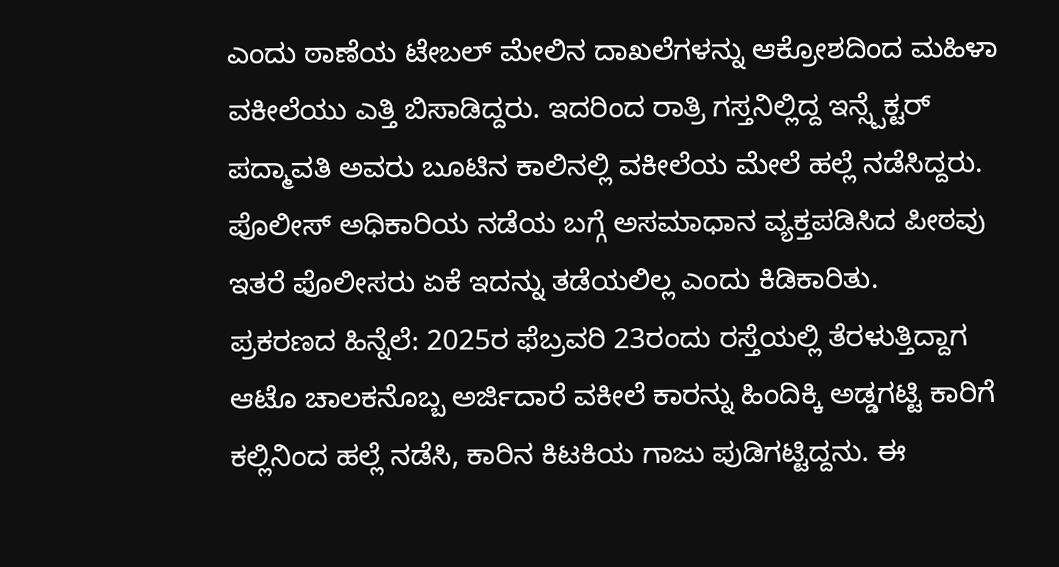ಎಂದು ಠಾಣೆಯ ಟೇಬಲ್ ಮೇಲಿನ ದಾಖಲೆಗಳನ್ನು ಆಕ್ರೋಶದಿಂದ ಮಹಿಳಾ ವಕೀಲೆಯು ಎತ್ತಿ ಬಿಸಾಡಿದ್ದರು. ಇದರಿಂದ ರಾತ್ರಿ ಗಸ್ತನಿಲ್ಲಿದ್ದ ಇನ್ಸ್ಪೆಕ್ಟರ್ ಪದ್ಮಾವತಿ ಅವರು ಬೂಟಿನ ಕಾಲಿನಲ್ಲಿ ವಕೀಲೆಯ ಮೇಲೆ ಹಲ್ಲೆ ನಡೆಸಿದ್ದರು. ಪೊಲೀಸ್ ಅಧಿಕಾರಿಯ ನಡೆಯ ಬಗ್ಗೆ ಅಸಮಾಧಾನ ವ್ಯಕ್ತಪಡಿಸಿದ ಪೀಠವು ಇತರೆ ಪೊಲೀಸರು ಏಕೆ ಇದನ್ನು ತಡೆಯಲಿಲ್ಲ ಎಂದು ಕಿಡಿಕಾರಿತು.
ಪ್ರಕರಣದ ಹಿನ್ನೆಲೆ: 2025ರ ಫೆಬ್ರವರಿ 23ರಂದು ರಸ್ತೆಯಲ್ಲಿ ತೆರಳುತ್ತಿದ್ದಾಗ ಆಟೊ ಚಾಲಕನೊಬ್ಬ ಅರ್ಜಿದಾರೆ ವಕೀಲೆ ಕಾರನ್ನು ಹಿಂದಿಕ್ಕಿ ಅಡ್ಡಗಟ್ಟಿ ಕಾರಿಗೆ ಕಲ್ಲಿನಿಂದ ಹಲ್ಲೆ ನಡೆಸಿ, ಕಾರಿನ ಕಿಟಕಿಯ ಗಾಜು ಪುಡಿಗಟ್ಟಿದ್ದನು. ಈ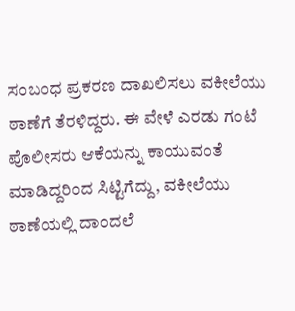ಸಂಬಂಧ ಪ್ರಕರಣ ದಾಖಲಿಸಲು ವಕೀಲೆಯು ಠಾಣೆಗೆ ತೆರಳಿದ್ದರು. ಈ ವೇಳೆ ಎರಡು ಗಂಟೆ ಪೊಲೀಸರು ಆಕೆಯನ್ನು ಕಾಯುವಂತೆ ಮಾಡಿದ್ದರಿಂದ ಸಿಟ್ಟಿಗೆದ್ದು, ವಕೀಲೆಯು ಠಾಣೆಯಲ್ಲಿ ದಾಂದಲೆ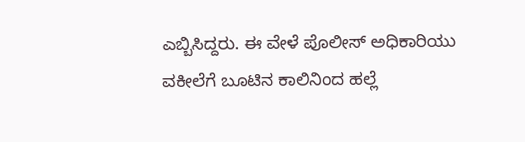ಎಬ್ಬಿಸಿದ್ದರು. ಈ ವೇಳೆ ಪೊಲೀಸ್ ಅಧಿಕಾರಿಯು ವಕೀಲೆಗೆ ಬೂಟಿನ ಕಾಲಿನಿಂದ ಹಲ್ಲೆ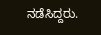ನಡೆಸಿದ್ದರು.